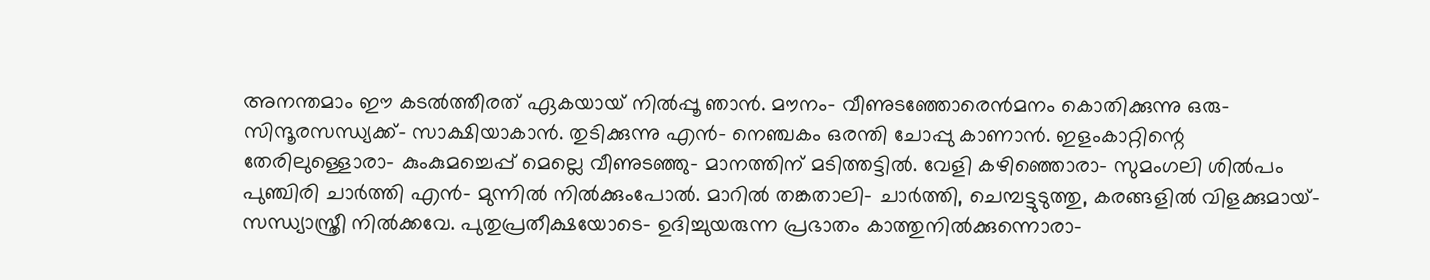അനന്തമാം ഈ കടൽത്തീരത് ഏകയായ് നിൽപ്പൂ ഞാൻ. മൗനം- വീണുടഞ്ഞോരെൻമനം കൊതിക്കുന്നു ഒരു- സിന്ദൂരസന്ധ്യക്ക്- സാക്ഷിയാകാൻ. തുടിക്കുന്നു എൻ- നെഞ്ചകം ഒരന്തി ചോപ്പു കാണാൻ. ഇളംകാറ്റിന്റെ തേരിലുള്ളൊരാ- കുംകുമച്ചെപ്പ് മെല്ലെ വീണുടഞ്ഞു- മാനത്തിന് മടിത്തട്ടിൽ. വേളി കഴിഞ്ഞൊരാ- സുമംഗലി ശിൽപം പുഞ്ചിരി ചാർത്തി എൻ- മുന്നിൽ നിൽക്കുംപോൽ. മാറിൽ തങ്കതാലി- ചാർത്തി, ചെമ്പട്ടുടുത്തു, കരങ്ങളിൽ വിളക്കുമായ്- സന്ധ്യാസ്ത്രീ നിൽക്കവേ. പുതുപ്രതീക്ഷയോടെ- ഉദിച്ചുയരുന്ന പ്രഭാതം കാത്തുനിൽക്കുന്നൊരാ-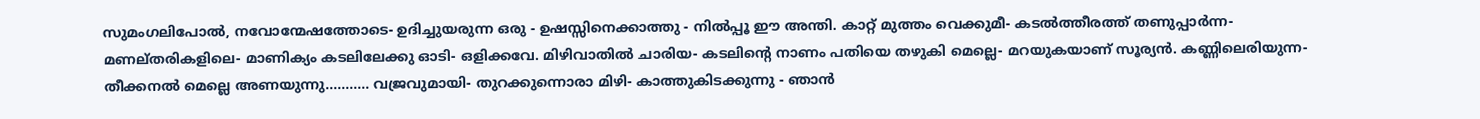സുമംഗലിപോൽ, നവോന്മേഷത്തോടെ- ഉദിച്ചുയരുന്ന ഒരു - ഉഷസ്സിനെക്കാത്തു - നിൽപ്പൂ ഈ അന്തി. കാറ്റ് മുത്തം വെക്കുമീ- കടൽത്തീരത്ത് തണുപ്പാർന്ന- മണല്തരികളിലെ- മാണിക്യം കടലിലേക്കു ഓടി- ഒളിക്കവേ. മിഴിവാതിൽ ചാരിയ- കടലിന്റെ നാണം പതിയെ തഴുകി മെല്ലെ- മറയുകയാണ് സൂര്യൻ. കണ്ണിലെരിയുന്ന- തീക്കനൽ മെല്ലെ അണയുന്നു........... വജ്രവുമായി- തുറക്കുന്നൊരാ മിഴി- കാത്തുകിടക്കുന്നു - ഞാൻ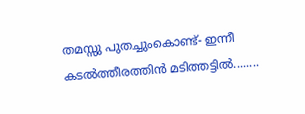തമസ്സു പുതച്ചുംകൊണ്ട്- ഇന്നീ കടൽത്തീരത്തിൻ മടിത്തട്ടിൽ........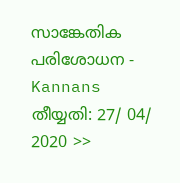സാങ്കേതിക പരിശോധന - Kannans തീയ്യതി: 27/ 04/ 2020 >>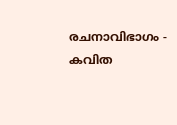രചനാവിഭാഗം - കവിത